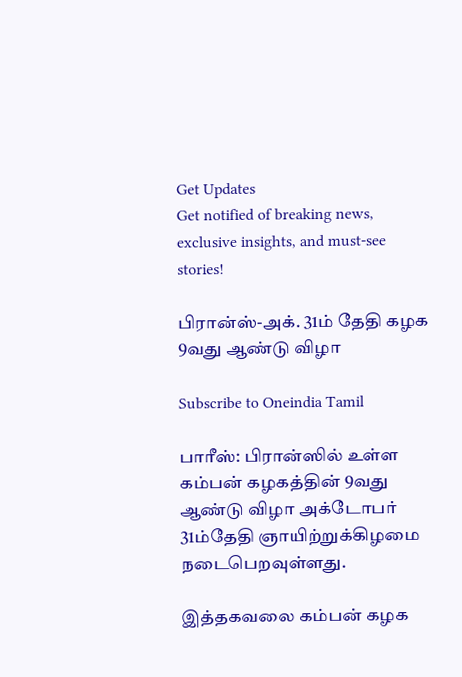Get Updates
Get notified of breaking news, exclusive insights, and must-see stories!

பிரான்ஸ்-அக். 31ம் தேதி கழக 9வது ஆண்டு விழா

Subscribe to Oneindia Tamil

பாரீஸ்: பிரான்ஸில் உள்ள கம்பன் கழகத்தின் 9வது ஆண்டு விழா அக்டோபர் 31ம்தேதி ஞாயிற்றுக்கிழமை நடைபெறவுள்ளது.

இத்தகவலை கம்பன் கழக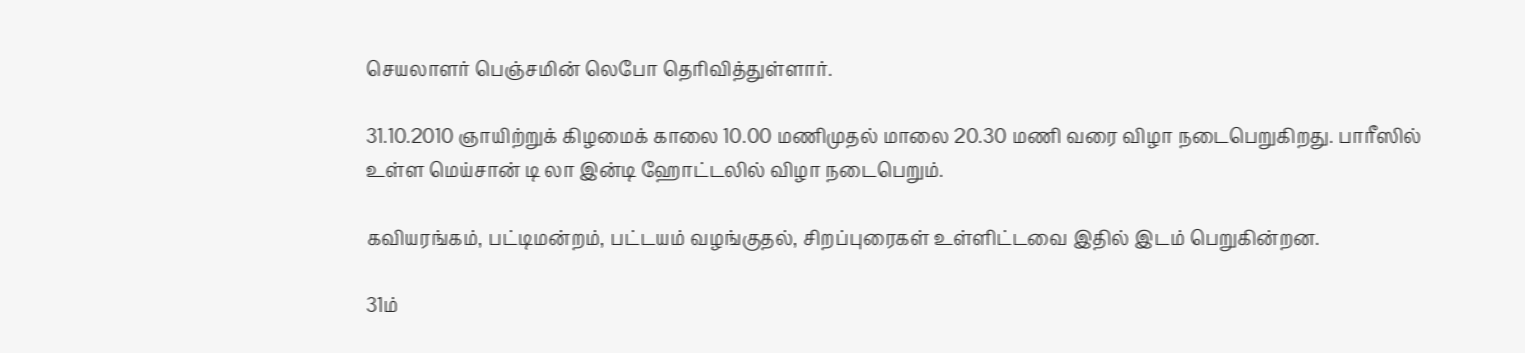செயலாளர் பெஞ்சமின் லெபோ தெரிவித்துள்ளார்.

31.10.2010 ஞாயிற்றுக் கிழமைக் காலை 10.00 மணிமுதல் மாலை 20.30 மணி வரை விழா நடைபெறுகிறது. பாரீஸில் உள்ள மெய்சான் டி லா இன்டி ஹோட்டலில் விழா நடைபெறும்.

கவியரங்கம், பட்டிமன்றம், பட்டயம் வழங்குதல், சிறப்புரைகள் உள்ளிட்டவை இதில் இடம் பெறுகின்றன.

31ம்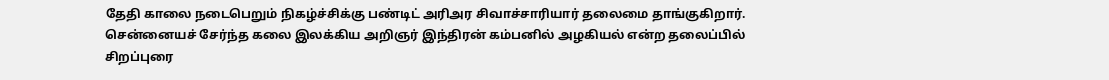தேதி காலை நடைபெறும் நிகழ்ச்சிக்கு பண்டிட் அரிஅர சிவாச்சாரியார் தலைமை தாங்குகிறார். சென்னையச் சேர்ந்த கலை இலக்கிய அறிஞர் இந்திரன் கம்பனில் அழகியல் என்ற தலைப்பில் சிறப்புரை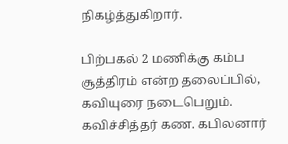நிகழ்த்துகிறார்.

பிற்பகல் 2 மணிக்கு கம்ப சூத்திரம் என்ற தலைப்பில், கவியுரை நடைபெறும். கவிச்சித்தர் கண. கபிலனார்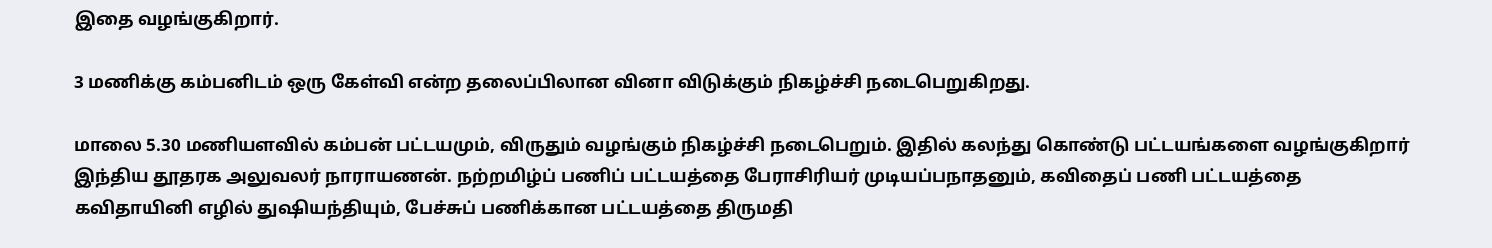இதை வழங்குகிறார்.

3 மணிக்கு கம்பனிடம் ஒரு கேள்வி என்ற தலைப்பிலான வினா விடுக்கும் நிகழ்ச்சி நடைபெறுகிறது.

மாலை 5.30 மணியளவில் கம்பன் பட்டயமும், விருதும் வழங்கும் நிகழ்ச்சி நடைபெறும். இதில் கலந்து கொண்டு பட்டயங்களை வழங்குகிறார் இந்திய தூதரக அலுவலர் நாராயணன். நற்றமிழ்ப் பணிப் பட்டயத்தை பேராசிரியர் முடியப்பநாதனும், கவிதைப் பணி பட்டயத்தை கவிதாயினி எழில் துஷியந்தியும், பேச்சுப் பணிக்கான பட்டயத்தை திருமதி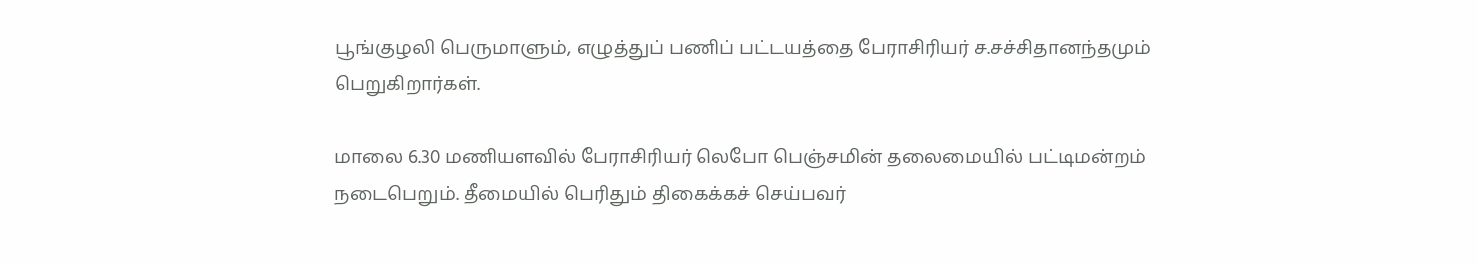பூங்குழலி பெருமாளும், எழுத்துப் பணிப் பட்டயத்தை பேராசிரியர் ச.சச்சிதானந்தமும் பெறுகிறார்கள்.

மாலை 6.30 மணியளவில் பேராசிரியர் லெபோ பெஞ்சமின் தலைமையில் பட்டிமன்றம் நடைபெறும். தீமையில் பெரிதும் திகைக்கச் செய்பவர்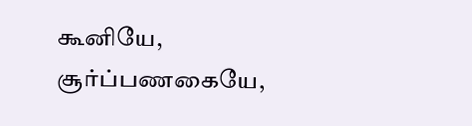கூனியே, சூர்ப்பணகையே,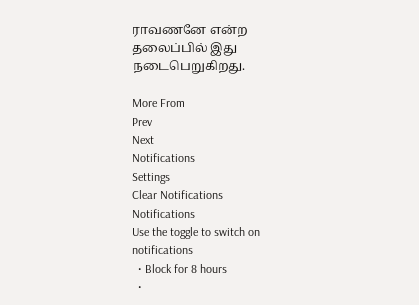ராவணனே என்ற தலைப்பில் இது நடைபெறுகிறது.

More From
Prev
Next
Notifications
Settings
Clear Notifications
Notifications
Use the toggle to switch on notifications
  • Block for 8 hours
  •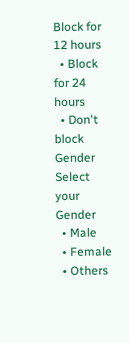Block for 12 hours
  • Block for 24 hours
  • Don't block
Gender
Select your Gender
  • Male
  • Female
  • Others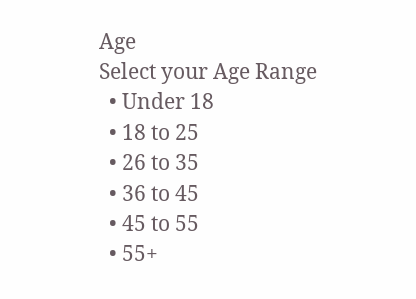Age
Select your Age Range
  • Under 18
  • 18 to 25
  • 26 to 35
  • 36 to 45
  • 45 to 55
  • 55+